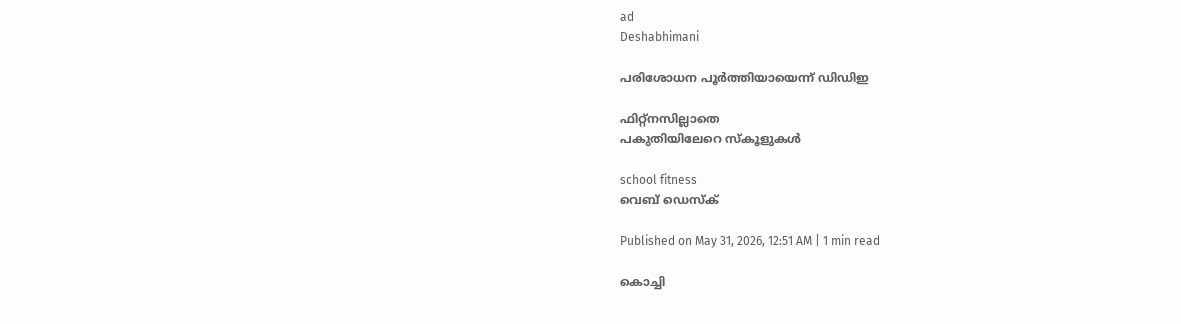ad
Deshabhimani

പരിശോധന പൂർത്തിയായെന്ന്‌ ഡിഡിഇ

ഫിറ്റ്‌നസില്ലാതെ
പകുതിയിലേറെ സ്‌കൂളുകൾ

school fitness
വെബ് ഡെസ്ക്

Published on May 31, 2026, 12:51 AM | 1 min read

കൊച്ചി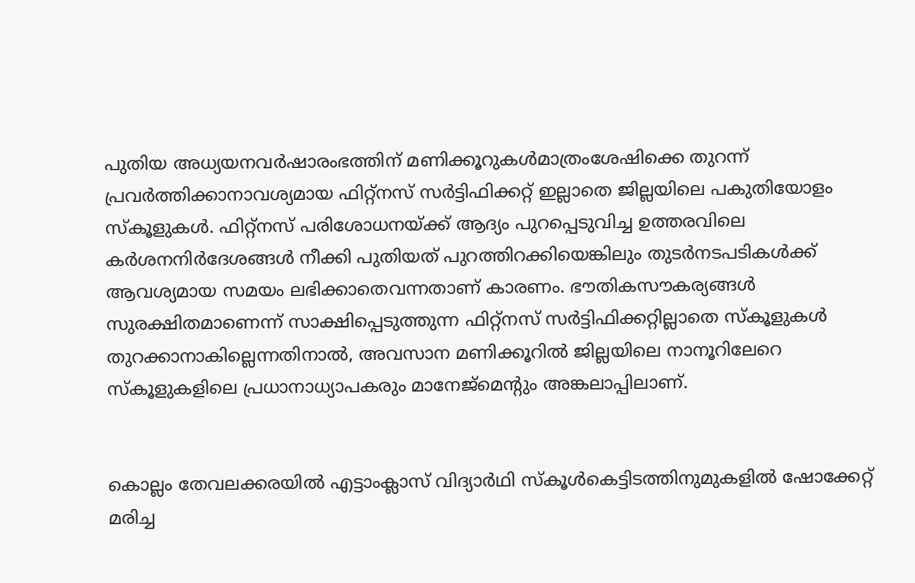പുതിയ അധ്യയനവർഷാരംഭത്തിന്‌ മണിക്കൂറുകൾമാത്രംശേഷിക്കെ തുറന്ന്‌ പ്രവർത്തിക്കാനാവശ്യമായ ഫിറ്റ്‌നസ്‌ സർട്ടിഫിക്കറ്റ്‌ ഇല്ലാതെ ജില്ലയിലെ പകുതിയോളം സ്‌കൂളുകൾ. ഫിറ്റ്‌നസ്‌ പരിശോധനയ്‌ക്ക്‌ ആദ്യം പുറപ്പെടുവിച്ച ഉത്തരവിലെ കർശനനിർദേശങ്ങൾ നീക്കി പുതിയത്‌ പുറത്തിറക്കിയെങ്കിലും തുടർനടപടികൾക്ക്‌ ആവശ്യമായ സമയം ലഭിക്കാതെവന്നതാണ്‌ കാരണം. ഭ‍ൗതികസ‍ൗകര്യങ്ങൾ സുരക്ഷിതമാണെന്ന്‌ സാക്ഷിപ്പെടുത്തുന്ന ഫിറ്റ്‌നസ്‌ സർട്ടിഫിക്കറ്റില്ലാതെ സ്‌കൂളുകൾ തുറക്കാനാകില്ലെന്നതിനാൽ, അവസാന മണിക്കൂറിൽ ജില്ലയിലെ നാനൂറിലേറെ സ്‌കൂളുകളിലെ പ്രധാനാധ്യാപകരും മാനേജ്‌മെന്റും അങ്കലാപ്പിലാണ്‌.


കൊല്ലം തേവലക്കരയിൽ എട്ടാംക്ലാസ് വിദ്യാർഥി സ്‌കൂൾകെട്ടിടത്തിനുമുകളിൽ ഷോക്കേറ്റ് മരിച്ച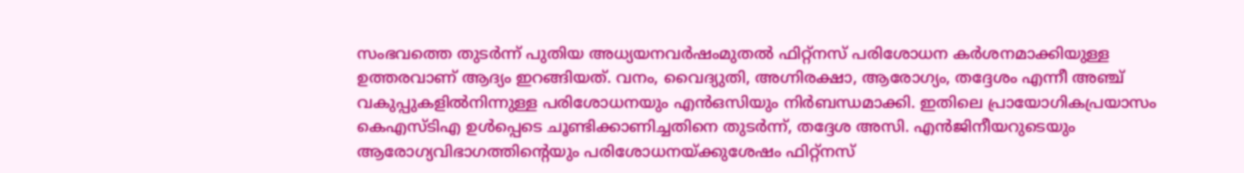സംഭവത്തെ തുടർന്ന്‌ പുതിയ അധ്യയനവർഷംമുതൽ ഫിറ്റ്‌നസ്‌ പരിശോധന കർശനമാക്കിയുള്ള ഉത്തരവാണ്‌ ആദ്യം ഇറങ്ങിയത്‌. വനം, വൈദ്യുതി, അഗ്നിരക്ഷാ, ആരോഗ്യം, തദ്ദേശം എന്നീ അഞ്ച്‌ വകുപ്പുകളിൽനിന്നുള്ള പരിശോധനയും എൻഒസിയും നിർബന്ധമാക്കി. ഇതിലെ പ്രായോഗികപ്രയാസം കെഎസ്‌ടിഎ ഉൾപ്പെടെ ചൂണ്ടിക്കാണിച്ചതിനെ തുടർന്ന്‌, തദ്ദേശ അസി. എൻജിനീയറുടെയും ആരോഗ്യവിഭാഗത്തിന്റെയും പരിശോധനയ്‌ക്കുശേഷം ഫിറ്റ്‌നസ്‌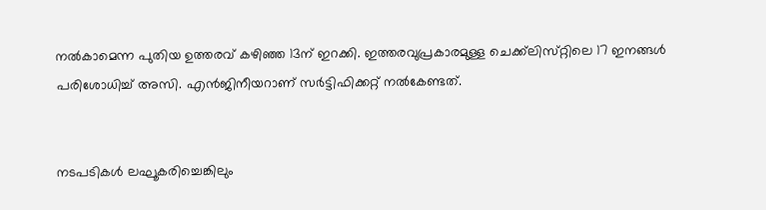നൽകാമെന്ന പുതിയ ഉത്തരവ്‌ കഴിഞ്ഞ 13ന്‌ ഇറക്കി. ഇത്തരവുപ്രകാരമുള്ള ചെക്ക്‌ലിസ്‌റ്റിലെ 17 ഇനങ്ങൾ പരിശോധിച്ച്‌ അസി. എൻജിനീയറാണ്‌ സർട്ടിഫിക്കറ്റ്‌ നൽകേണ്ടത്‌.


നടപടികൾ ലഘൂകരിച്ചെങ്കിലും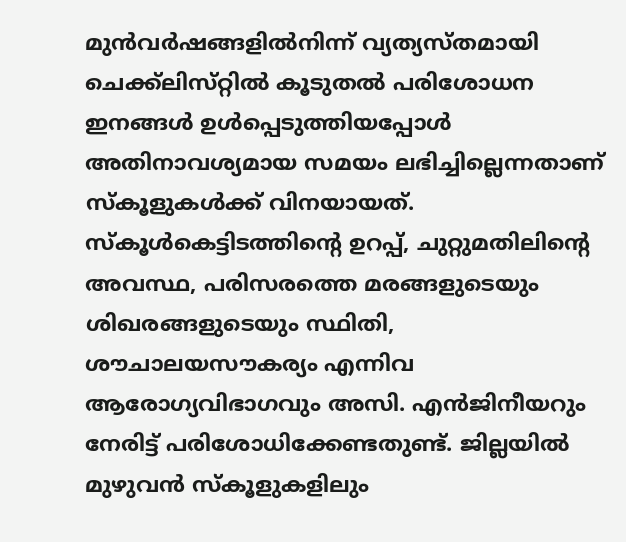മുൻവർഷങ്ങളിൽനിന്ന്‌ വ്യത്യസ്‌തമായി ചെക്ക്‌ലിസ്‌റ്റിൽ കൂടുതൽ പരിശോധന ഇനങ്ങൾ ഉൾപ്പെടുത്തിയപ്പോൾ അതിനാവശ്യമായ സമയം ലഭിച്ചില്ലെന്നതാണ്‌ സ്‌കൂളുകൾക്ക്‌ വിനയായത്‌. സ്കൂൾകെട്ടിടത്തിന്റെ ഉറപ്പ്‌, ചുറ്റുമതിലിന്റെ അവസ്ഥ, പരിസരത്തെ മരങ്ങളുടെയും ശിഖരങ്ങളുടെയും സ്ഥിതി, ശ‍ൗചാലയസ‍ൗകര്യം എന്നിവ ആരോഗ്യവിഭാഗവും അസി. എൻജിനീയറും നേരിട്ട് പരിശോധിക്കേണ്ടതുണ്ട്‌. ജില്ലയിൽ മുഴുവൻ സ്‌കൂളുകളിലും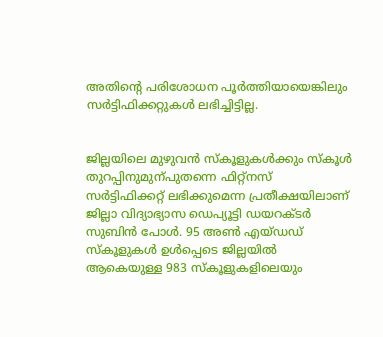അതിന്റെ പരിശോധന പൂർത്തിയായെങ്കിലും സർട്ടിഫിക്കറ്റുകൾ ലഭിച്ചിട്ടില്ല.


ജില്ലയിലെ മുഴുവൻ സ്‌കൂളുകൾക്കും സ്‌കൂൾ തുറപ്പിനുമുന്പുതന്നെ ഫിറ്റ്‌നസ്‌ സർട്ടിഫിക്കറ്റ്‌ ലഭിക്കുമെന്ന പ്രതീക്ഷയിലാണ്‌ ജില്ലാ വിദ്യാഭ്യാസ ഡെപ്യൂട്ടി ഡയറക്ടർ സുബിൻ പോൾ. 95 അൺ എയ്‌ഡഡ്‌ സ്‌കൂളുകൾ ഉൾപ്പെടെ ജില്ലയിൽ ആകെയുള്ള 983 സ്‌കൂളുകളിലെയും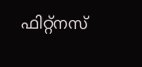ഫിറ്റ്‌നസ്‌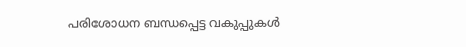പരിശോധന ബന്ധപ്പെട്ട വകുപ്പുകൾ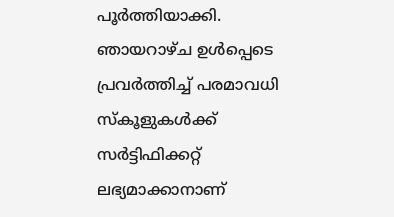പൂർത്തിയാക്കി. ഞായറാഴ്‌ച ഉൾപ്പെടെ പ്രവർത്തിച്ച്‌ പരമാവധി സ്‌കൂളുകൾക്ക്‌ സർട്ടിഫിക്കറ്റ്‌ ലഭ്യമാക്കാനാണ്‌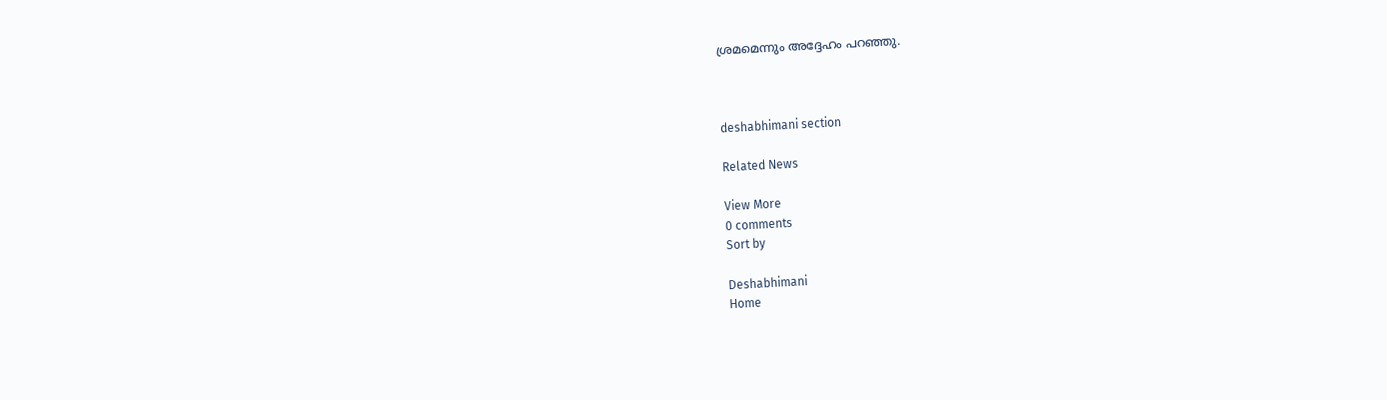ശ്രമമെന്നും അദ്ദേഹം പറഞ്ഞു.



deshabhimani section

Related News

View More
0 comments
Sort by

Deshabhimani
Home